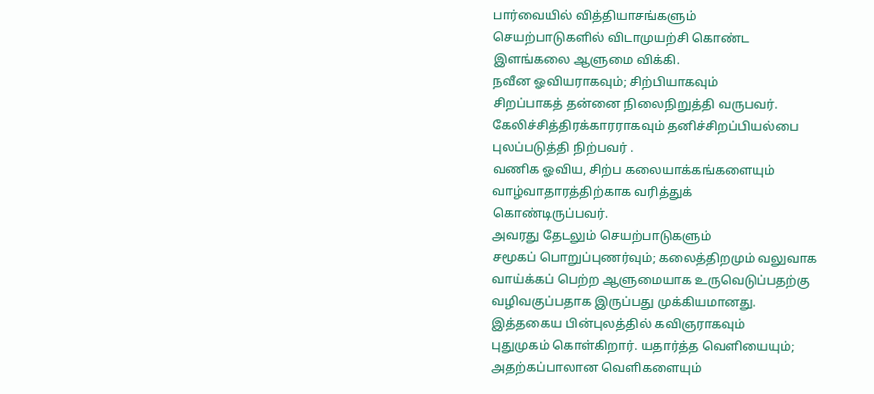பார்வையில் வித்தியாசங்களும்
செயற்பாடுகளில் விடாமுயற்சி கொண்ட
இளங்கலை ஆளுமை விக்கி.
நவீன ஓவியராகவும்; சிற்பியாகவும்
சிறப்பாகத் தன்னை நிலைநிறுத்தி வருபவர்.
கேலிச்சித்திரக்காரராகவும் தனிச்சிறப்பியல்பை
புலப்படுத்தி நிற்பவர் .
வணிக ஓவிய, சிற்ப கலையாக்கங்களையும்
வாழ்வாதாரத்திற்காக வரித்துக்
கொண்டிருப்பவர்.
அவரது தேடலும் செயற்பாடுகளும்
சமூகப் பொறுப்புணர்வும்; கலைத்திறமும் வலுவாக
வாய்க்கப் பெற்ற ஆளுமையாக உருவெடுப்பதற்கு
வழிவகுப்பதாக இருப்பது முக்கியமானது.
இத்தகைய பின்புலத்தில் கவிஞராகவும்
புதுமுகம் கொள்கிறார். யதார்த்த வெளியையும்;
அதற்கப்பாலான வெளிகளையும்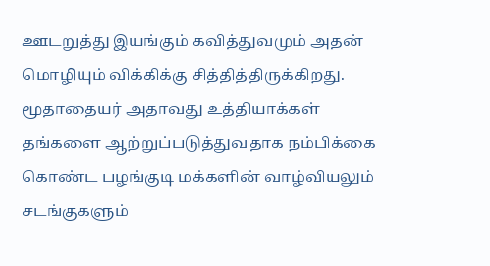ஊடறுத்து இயங்கும் கவித்துவமும் அதன்
மொழியும் விக்கிக்கு சித்தித்திருக்கிறது.
மூதாதையர் அதாவது உத்தியாக்கள்
தங்களை ஆற்றுப்படுத்துவதாக நம்பிக்கை
கொண்ட பழங்குடி மக்களின் வாழ்வியலும்
சடங்குகளும்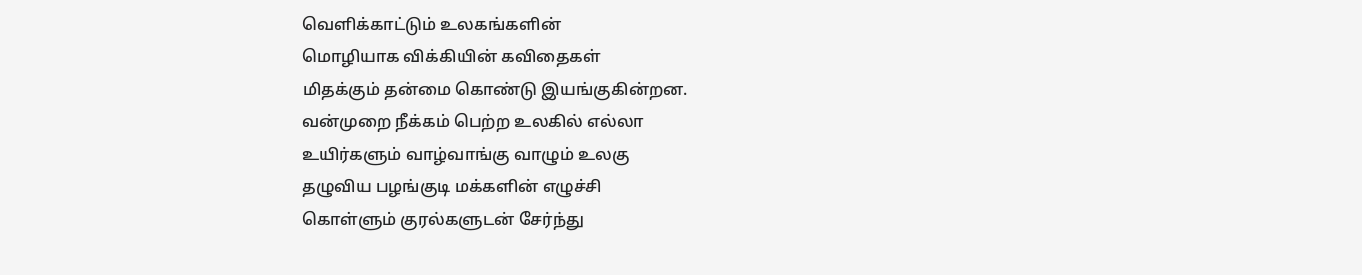வெளிக்காட்டும் உலகங்களின்
மொழியாக விக்கியின் கவிதைகள்
மிதக்கும் தன்மை கொண்டு இயங்குகின்றன.
வன்முறை நீக்கம் பெற்ற உலகில் எல்லா
உயிர்களும் வாழ்வாங்கு வாழும் உலகு
தழுவிய பழங்குடி மக்களின் எழுச்சி
கொள்ளும் குரல்களுடன் சேர்ந்து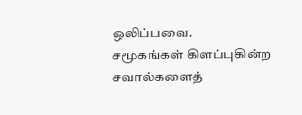ஒலிப்பவை.
சமூகங்கள் கிளப்புகின்ற சவால்களைத்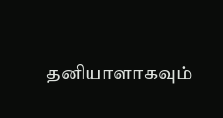தனியாளாகவும்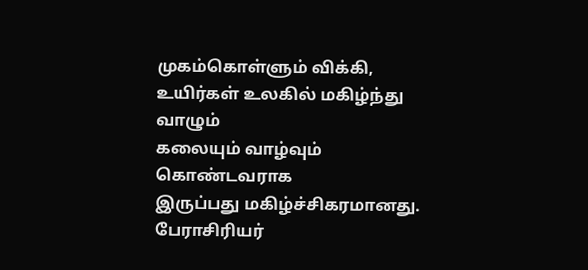முகம்கொள்ளும் விக்கி,
உயிர்கள் உலகில் மகிழ்ந்து வாழும்
கலையும் வாழ்வும் கொண்டவராக
இருப்பது மகிழ்ச்சிகரமானது.
பேராசிரியர்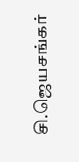சி.ஜெயசங்கர்